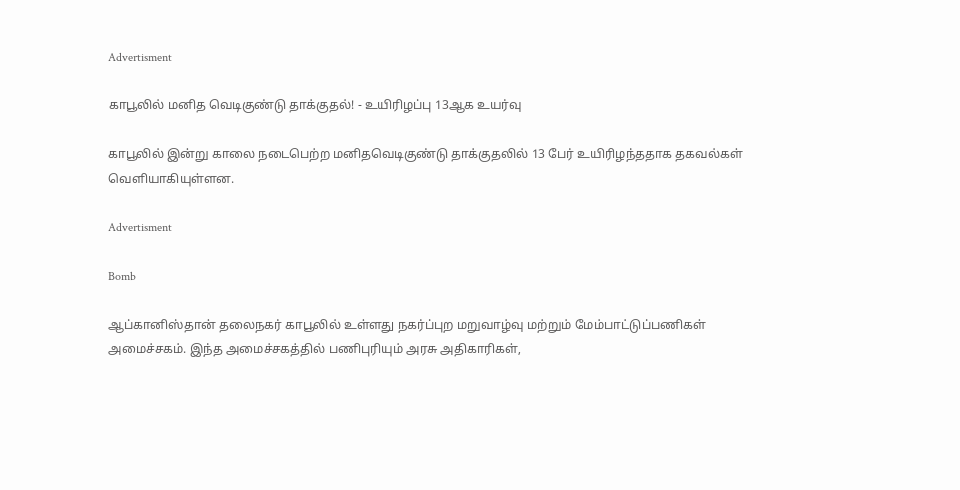Advertisment

காபூலில் மனித வெடிகுண்டு தாக்குதல்! - உயிரிழப்பு 13ஆக உயர்வு

காபூலில் இன்று காலை நடைபெற்ற மனிதவெடிகுண்டு தாக்குதலில் 13 பேர் உயிரிழந்ததாக தகவல்கள் வெளியாகியுள்ளன.

Advertisment

Bomb

ஆப்கானிஸ்தான் தலைநகர் காபூலில் உள்ளது நகர்ப்புற மறுவாழ்வு மற்றும் மேம்பாட்டுப்பணிகள் அமைச்சகம். இந்த அமைச்சகத்தில் பணிபுரியும் அரசு அதிகாரிகள்,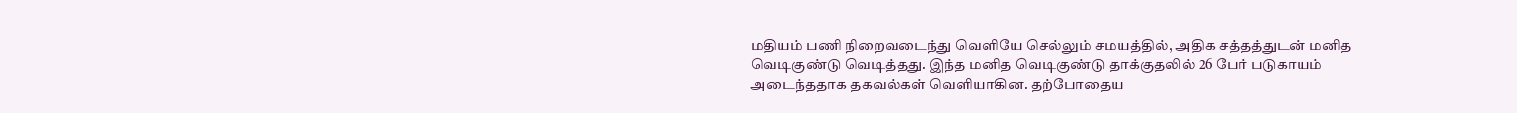மதியம் பணி நிறைவடைந்து வெளியே செல்லும் சமயத்தில், அதிக சத்தத்துடன் மனித வெடிகுண்டு வெடித்தது. இந்த மனித வெடிகுண்டு தாக்குதலில் 26 பேர் படுகாயம் அடைந்ததாக தகவல்கள் வெளியாகின. தற்போதைய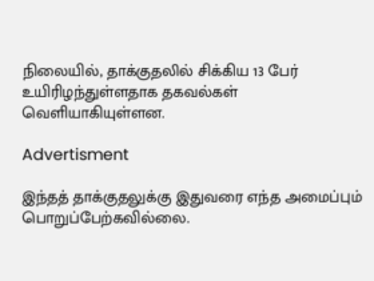நிலையில், தாக்குதலில் சிக்கிய 13 பேர் உயிரிழந்துள்ளதாக தகவல்கள் வெளியாகியுள்ளன.

Advertisment

இந்தத் தாக்குதலுக்கு இதுவரை எந்த அமைப்பும் பொறுப்பேற்கவில்லை.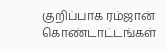குறிப்பாக ரம்ஜான் கொண்டாட்டங்கள்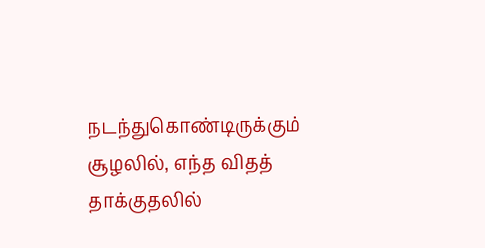நடந்துகொண்டிருக்கும் சூழலில், எந்த விதத் தாக்குதலில்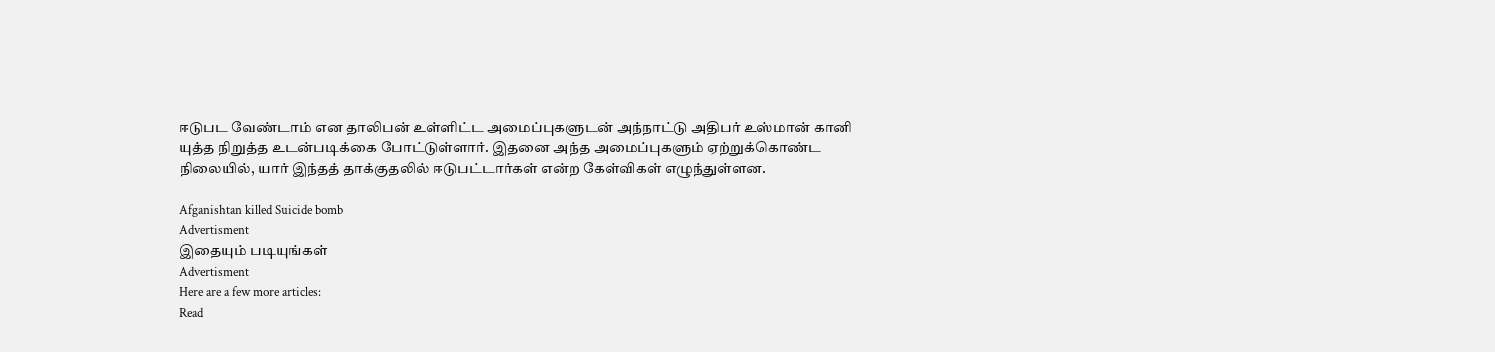ஈடுபட வேண்டாம் என தாலிபன் உள்ளிட்ட அமைப்புகளுடன் அந்நாட்டு அதிபர் உஸ்மான் கானி யுத்த நிறுத்த உடன்படிக்கை போட்டுள்ளார். இதனை அந்த அமைப்புகளும் ஏற்றுக்கொண்ட நிலையில், யார் இந்தத் தாக்குதலில் ஈடுபட்டார்கள் என்ற கேள்விகள் எழுந்துள்ளன.

Afganishtan killed Suicide bomb
Advertisment
இதையும் படியுங்கள்
Advertisment
Here are a few more articles:
Read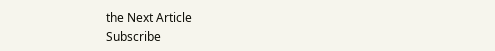the Next Article
Subscribe